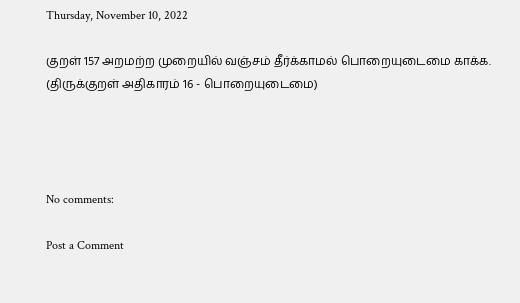Thursday, November 10, 2022

குறள் 157 அறமற்ற முறையில் வஞ்சம் தீர்க்காமல் பொறையுடைமை காக்க. (திருக்குறள் அதிகாரம் 16 - பொறையுடைமை)




No comments:

Post a Comment